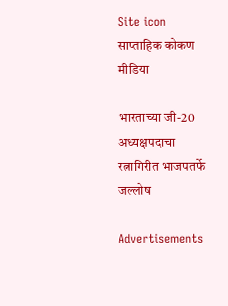Site icon साप्ताहिक कोकण मीडिया

भारताच्या जी-20 अध्यक्षपदाचा रत्नागिरीत भाजपतर्फे जल्लोष

Advertisements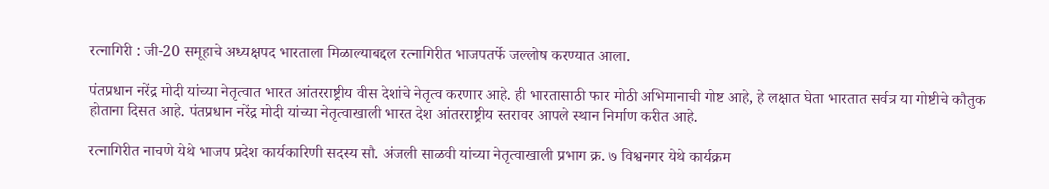रत्नागिरी : जी-20 समूहाचे अध्यक्षपद भारताला मिळाल्याबद्दल रत्नागिरीत भाजपतर्फे जल्लोष करण्यात आला.

पंतप्रधान नरेंद्र मोदी यांच्या नेतृत्वात भारत आंतरराष्ट्रीय वीस देशांचे नेतृत्व करणार आहे. ही भारतासाठी फार मोठी अभिमानाची गोष्ट आहे, हे लक्षात घेता भारतात सर्वत्र या गोष्टीचे कौतुक होताना दिसत आहे. पंतप्रधान नरेंद्र मोदी यांच्या नेतृत्वाखाली भारत देश आंतरराष्ट्रीय स्तरावर आपले स्थान निर्माण करीत आहे.

रत्नागिरीत नाचणे येथे भाजप प्रदेश कार्यकारिणी सदस्य सौ. अंजली साळवी यांच्या नेतृत्वाखाली प्रभाग क्र. ७ विश्वनगर येथे कार्यक्रम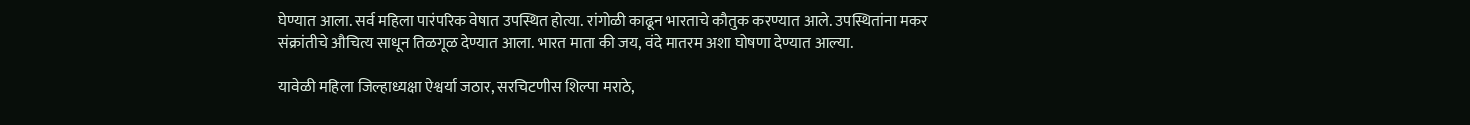घेण्यात आला. सर्व महिला पारंपरिक वेषात उपस्थित होत्या. रांगोळी काढून भारताचे कौतुक करण्यात आले. उपस्थितांना मकर संक्रांतीचे औचित्य साधून तिळगूळ देण्यात आला. भारत माता की जय, वंदे मातरम अशा घोषणा देण्यात आल्या.

यावेळी महिला जिल्हाध्यक्षा ऐश्वर्या जठार, सरचिटणीस शिल्पा मराठे,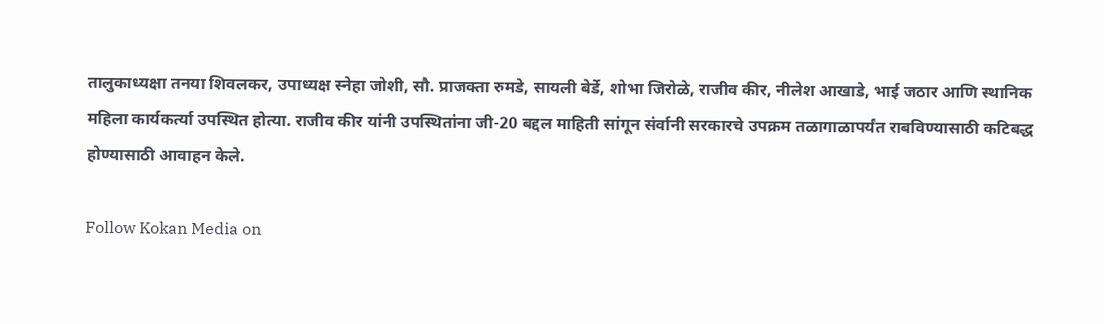तालुकाध्यक्षा तनया शिवलकर, उपाध्यक्ष स्नेहा जोशी, सौ. प्राजक्ता रुमडे, सायली बेर्डे, शोभा जिरोळे, राजीव कीर, नीलेश आखाडे, भाई जठार आणि स्थानिक महिला कार्यकर्त्या उपस्थित होत्या. राजीव कीर यांनी उपस्थितांना जी-20 बद्दल माहिती सांगून संर्वानी सरकारचे उपक्रम तळागाळापर्यंत राबविण्यासाठी कटिबद्ध होण्यासाठी आवाहन केले.

Follow Kokan Media on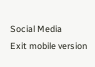Social Media
Exit mobile version